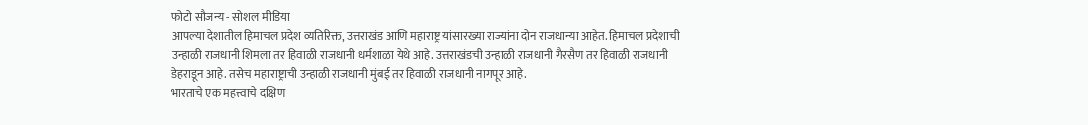फोटो सौजन्य - सोशल मीडिया
आपल्या देशातील हिमाचल प्रदेश व्यतिरिक्त, उत्तराखंड आणि महाराष्ट्र यांसारख्या राज्यांना दोन राजधान्या आहेत. हिमाचल प्रदेशाची उन्हाळी राजधानी शिमला तर हिवाळी राजधानी धर्मशाळा येथे आहे. उत्तराखंडची उन्हाळी राजधानी गैरसैण तर हिवाळी राजधानी डेहराडून आहे. तसेच महाराष्ट्राची उन्हाळी राजधानी मुंबई तर हिवाळी राजधानी नागपूर आहे.
भारताचे एक महत्त्वाचे दक्षिण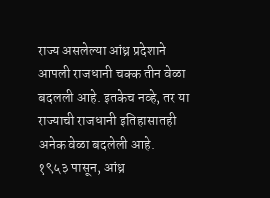राज्य असलेल्या आंध्र प्रदेशाने आपली राजधानी चक्क तीन वेळा बदलली आहे. इतकेच नव्हे, तर या राज्याची राजधानी इतिहासातही अनेक वेळा बदलेली आहे.
१९५३ पासून, आंध्र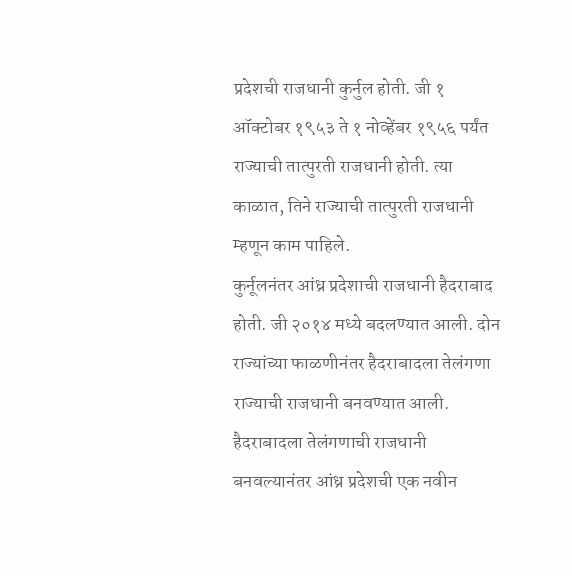प्रदेशची राजधानी कुर्नुल होती. जी १ ऑक्टोबर १९५३ ते १ नोव्हेंबर १९५६ पर्यंत राज्याची तात्पुरती राजधानी होती. त्या काळात, तिने राज्याची तात्पुरती राजधानी म्हणून काम पाहिले.
कुर्नूलनंतर आंध्र प्रदेशाची राजधानी हैदराबाद होती. जी २०१४ मध्ये बदलण्यात आली. दोन राज्यांच्या फाळणीनंतर हैदराबादला तेलंगणा राज्याची राजधानी बनवण्यात आली.
हैदराबादला तेलंगणाची राजधानी बनवल्यानंतर आंध्र प्रदेशची एक नवीन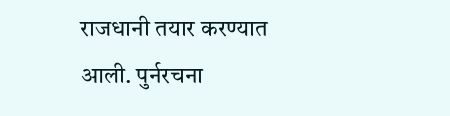राजधानी तयार करण्यात आली. पुर्नरचना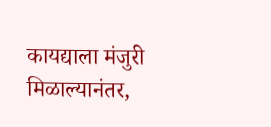कायद्याला मंजुरी मिळाल्यानंतर,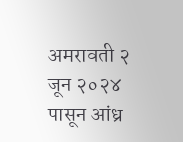अमरावती २ जून २०२४ पासून आंध्र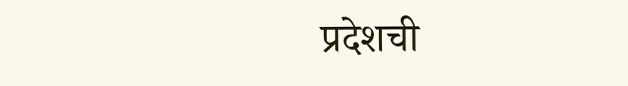प्रदेशची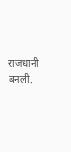राजधानी बनली.